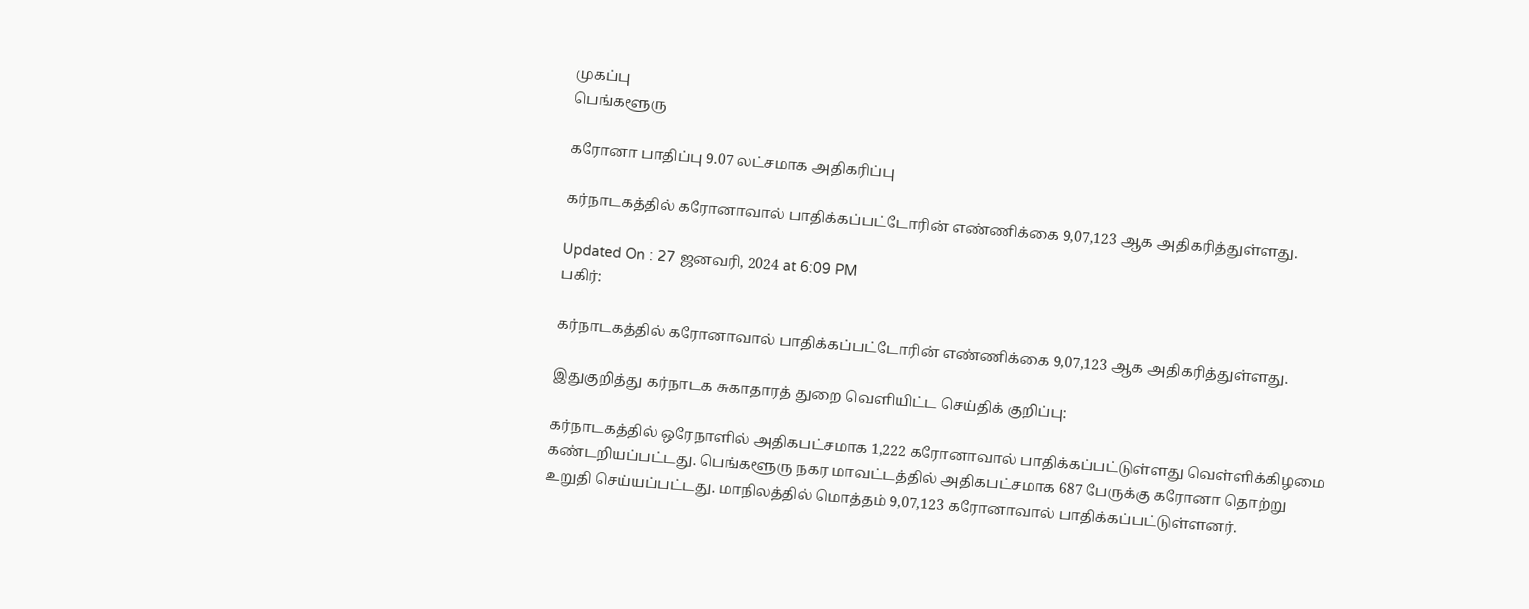முகப்பு
பெங்களூரு

கரோனா பாதிப்பு 9.07 லட்சமாக அதிகரிப்பு

கர்நாடகத்தில் கரோனாவால் பாதிக்கப்பட்டோரின் எண்ணிக்கை 9,07,123 ஆக அதிகரித்துள்ளது.

Updated On : 27 ஜனவரி, 2024 at 6:09 PM
பகிர்:

கர்நாடகத்தில் கரோனாவால் பாதிக்கப்பட்டோரின் எண்ணிக்கை 9,07,123 ஆக அதிகரித்துள்ளது.

இதுகுறித்து கர்நாடக சுகாதாரத் துறை வெளியிட்ட செய்திக் குறிப்பு:

கர்நாடகத்தில் ஒரேநாளில் அதிகபட்சமாக 1,222 கரோனாவால் பாதிக்கப்பட்டுள்ளது வெள்ளிக்கிழமை கண்டறியப்பட்டது. பெங்களூரு நகர மாவட்டத்தில் அதிகபட்சமாக 687 பேருக்கு கரோனா தொற்று உறுதி செய்யப்பட்டது. மாநிலத்தில் மொத்தம் 9,07,123 கரோனாவால் பாதிக்கப்பட்டுள்ளனர்.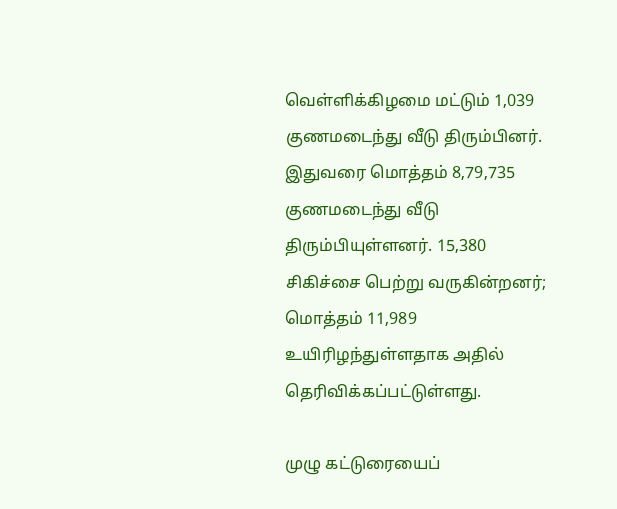வெள்ளிக்கிழமை மட்டும் 1,039 குணமடைந்து வீடு திரும்பினர். இதுவரை மொத்தம் 8,79,735 குணமடைந்து வீடு திரும்பியுள்ளனர். 15,380 சிகிச்சை பெற்று வருகின்றனர்; மொத்தம் 11,989 உயிரிழந்துள்ளதாக அதில் தெரிவிக்கப்பட்டுள்ளது.

முழு கட்டுரையைப்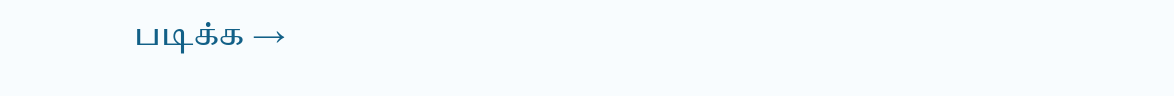படிக்க →